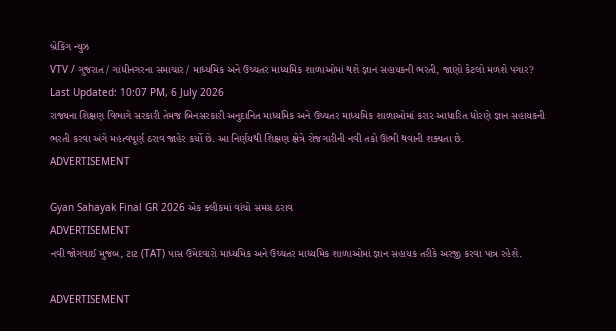બ્રેકિંગ ન્યુઝ
VTV / ગુજરાત / ગાંધીનગરના સમાચાર / માધ્યમિક અને ઉચ્ચતર માધ્યમિક શાળાઓમાં થશે જ્ઞાન સહાયકની ભરતી, જાણો કેટલો મળશે પગાર?
Last Updated: 10:07 PM, 6 July 2026
રાજ્યના શિક્ષણ વિભાગે સરકારી તેમજ બિનસરકારી અનુદાનિત માધ્યમિક અને ઉચ્ચતર માધ્યમિક શાળાઓમાં કરાર આધારિત ધોરણે જ્ઞાન સહાયકની ભરતી કરવા અંગે મહત્વપૂર્ણ ઠરાવ જાહેર કર્યો છે. આ નિર્ણયથી શિક્ષણ ક્ષેત્રે રોજગારીની નવી તકો ઊભી થવાની શક્યતા છે.
ADVERTISEMENT

Gyan Sahayak Final GR 2026 એક ક્લીકમાં વાંચો સમગ્ર ઠરાવ
ADVERTISEMENT
નવી જોગવાઈ મુજબ, ટાટ (TAT) પાસ ઉમેદવારો માધ્યમિક અને ઉચ્ચતર માધ્યમિક શાળાઓમાં જ્ઞાન સહાયક તરીકે અરજી કરવા પાત્ર રહેશે.

ADVERTISEMENT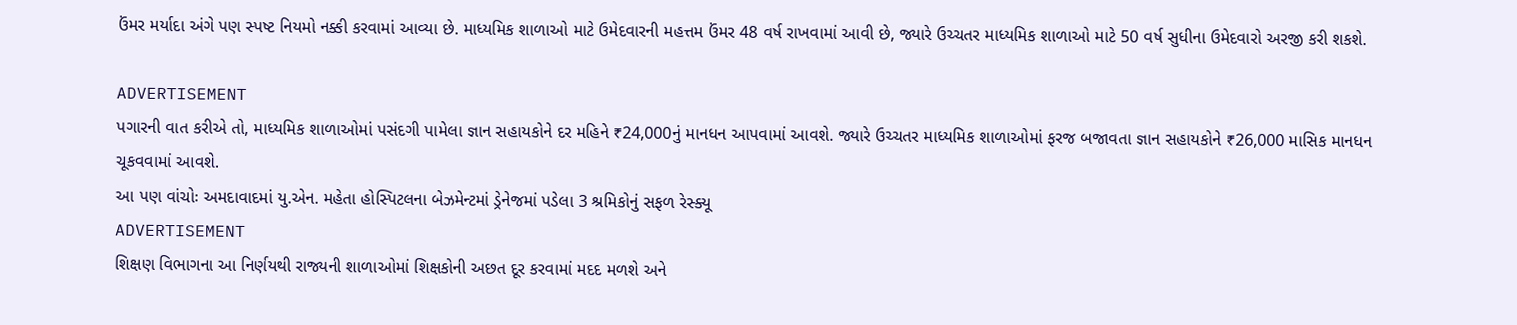ઉંમર મર્યાદા અંગે પણ સ્પષ્ટ નિયમો નક્કી કરવામાં આવ્યા છે. માધ્યમિક શાળાઓ માટે ઉમેદવારની મહત્તમ ઉંમર 48 વર્ષ રાખવામાં આવી છે, જ્યારે ઉચ્ચતર માધ્યમિક શાળાઓ માટે 50 વર્ષ સુધીના ઉમેદવારો અરજી કરી શકશે.

ADVERTISEMENT
પગારની વાત કરીએ તો, માધ્યમિક શાળાઓમાં પસંદગી પામેલા જ્ઞાન સહાયકોને દર મહિને ₹24,000નું માનધન આપવામાં આવશે. જ્યારે ઉચ્ચતર માધ્યમિક શાળાઓમાં ફરજ બજાવતા જ્ઞાન સહાયકોને ₹26,000 માસિક માનધન ચૂકવવામાં આવશે.
આ પણ વાંચોઃ અમદાવાદમાં યુ.એન. મહેતા હોસ્પિટલના બેઝમેન્ટમાં ડ્રેનેજમાં પડેલા 3 શ્રમિકોનું સફળ રેસ્ક્યૂ
ADVERTISEMENT
શિક્ષણ વિભાગના આ નિર્ણયથી રાજ્યની શાળાઓમાં શિક્ષકોની અછત દૂર કરવામાં મદદ મળશે અને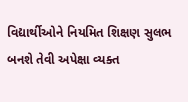વિદ્યાર્થીઓને નિયમિત શિક્ષણ સુલભ બનશે તેવી અપેક્ષા વ્યક્ત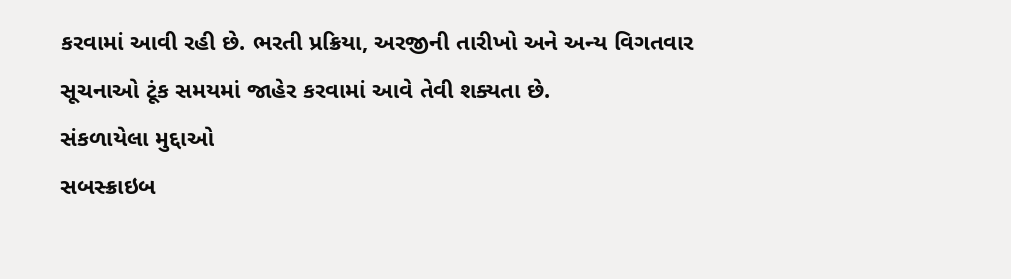કરવામાં આવી રહી છે. ભરતી પ્રક્રિયા, અરજીની તારીખો અને અન્ય વિગતવાર સૂચનાઓ ટૂંક સમયમાં જાહેર કરવામાં આવે તેવી શક્યતા છે.
સંકળાયેલા મુદ્દાઓ
સબસ્ક્રાઇબ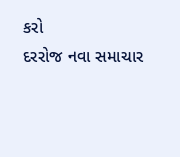કરો
દરરોજ નવા સમાચાર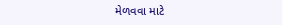મેળવવા માટે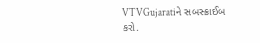VTVGujaratiને સબસ્ક્રાઈબ કરો.